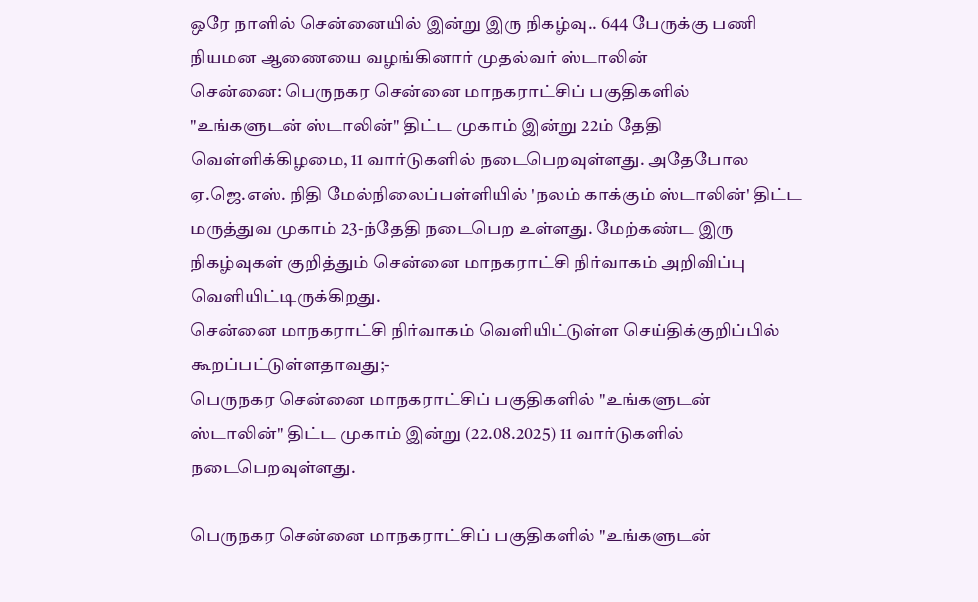ஒரே நாளில் சென்னையில் இன்று இரு நிகழ்வு.. 644 பேருக்கு பணி நியமன ஆணையை வழங்கினார் முதல்வர் ஸ்டாலின்
சென்னை: பெருநகர சென்னை மாநகராட்சிப் பகுதிகளில் "உங்களுடன் ஸ்டாலின்" திட்ட முகாம் இன்று 22ம் தேதி வெள்ளிக்கிழமை, 11 வார்டுகளில் நடைபெறவுள்ளது. அதேபோல ஏ.ஜெ.எஸ். நிதி மேல்நிலைப்பள்ளியில் 'நலம் காக்கும் ஸ்டாலின்' திட்ட மருத்துவ முகாம் 23-ந்தேதி நடைபெற உள்ளது. மேற்கண்ட இரு நிகழ்வுகள் குறித்தும் சென்னை மாநகராட்சி நிர்வாகம் அறிவிப்பு வெளியிட்டிருக்கிறது.
சென்னை மாநகராட்சி நிர்வாகம் வெளியிட்டுள்ள செய்திக்குறிப்பில் கூறப்பட்டுள்ளதாவது;-
பெருநகர சென்னை மாநகராட்சிப் பகுதிகளில் "உங்களுடன் ஸ்டாலின்" திட்ட முகாம் இன்று (22.08.2025) 11 வார்டுகளில் நடைபெறவுள்ளது.

பெருநகர சென்னை மாநகராட்சிப் பகுதிகளில் "உங்களுடன்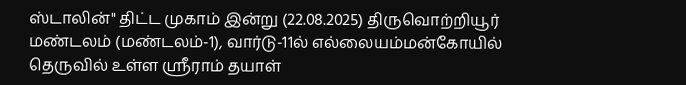ஸ்டாலின்" திட்ட முகாம் இன்று (22.08.2025) திருவொற்றியூர் மண்டலம் (மண்டலம்-1), வார்டு-11ல் எல்லையம்மன்கோயில் தெருவில் உள்ள ஶ்ரீராம் தயாள்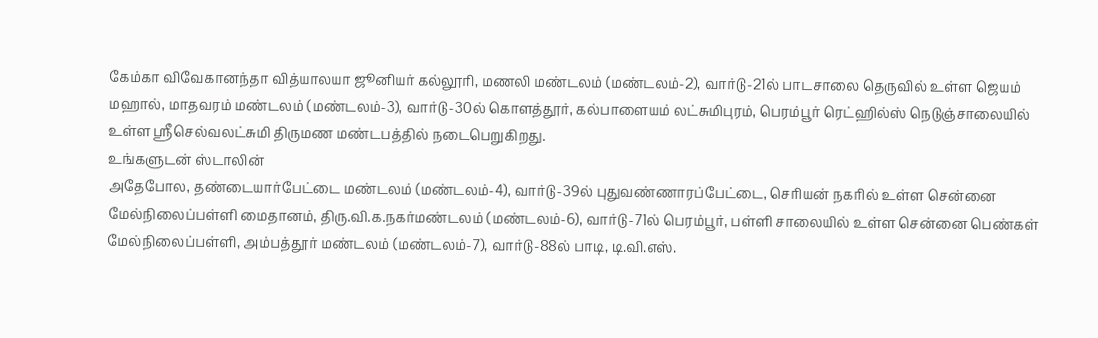கேம்கா விவேகானந்தா வித்யாலயா ஜூனியர் கல்லூரி, மணலி மண்டலம் (மண்டலம்-2), வார்டு-21ல் பாடசாலை தெருவில் உள்ள ஜெயம் மஹால், மாதவரம் மண்டலம் (மண்டலம்-3), வார்டு-30ல் கொளத்தூர், கல்பாளையம் லட்சுமிபுரம், பெரம்பூர் ரெட்ஹில்ஸ் நெடுஞ்சாலையில் உள்ள ஶ்ரீசெல்வலட்சுமி திருமண மண்டபத்தில் நடைபெறுகிறது.
உங்களுடன் ஸ்டாலின்
அதேபோல, தண்டையார்பேட்டை மண்டலம் (மண்டலம்-4), வார்டு-39ல் புதுவண்ணாரப்பேட்டை, செரியன் நகரில் உள்ள சென்னை மேல்நிலைப்பள்ளி மைதானம், திரு.வி.க.நகர்மண்டலம் (மண்டலம்-6), வார்டு-71ல் பெரம்பூர், பள்ளி சாலையில் உள்ள சென்னை பெண்கள் மேல்நிலைப்பள்ளி, அம்பத்தூர் மண்டலம் (மண்டலம்-7), வார்டு-88ல் பாடி, டி.வி.எஸ்.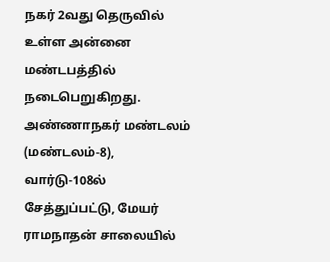நகர் 2வது தெருவில் உள்ள அன்னை மண்டபத்தில் நடைபெறுகிறது.
அண்ணாநகர் மண்டலம் (மண்டலம்-8), வார்டு-108ல் சேத்துப்பட்டு, மேயர் ராமநாதன் சாலையில்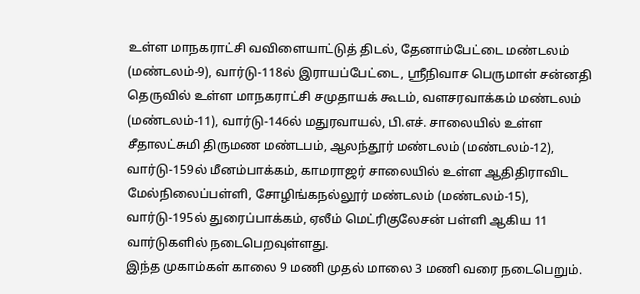உள்ள மாநகராட்சி வவிளையாட்டுத் திடல், தேனாம்பேட்டை மண்டலம் (மண்டலம்-9), வார்டு-118ல் இராயப்பேட்டை, ஶ்ரீநிவாச பெருமாள் சன்னதி தெருவில் உள்ள மாநகராட்சி சமுதாயக் கூடம், வளசரவாக்கம் மண்டலம் (மண்டலம்-11), வார்டு-146ல் மதுரவாயல், பி.எச். சாலையில் உள்ள சீதாலட்சுமி திருமண மண்டபம், ஆலந்தூர் மண்டலம் (மண்டலம்-12), வார்டு-159ல் மீனம்பாக்கம், காமராஜர் சாலையில் உள்ள ஆதிதிராவிட மேல்நிலைப்பள்ளி, சோழிங்கநல்லூர் மண்டலம் (மண்டலம்-15), வார்டு-195ல் துரைப்பாக்கம், ஏலீம் மெட்ரிகுலேசன் பள்ளி ஆகிய 11 வார்டுகளில் நடைபெறவுள்ளது.
இந்த முகாம்கள் காலை 9 மணி முதல் மாலை 3 மணி வரை நடைபெறும்.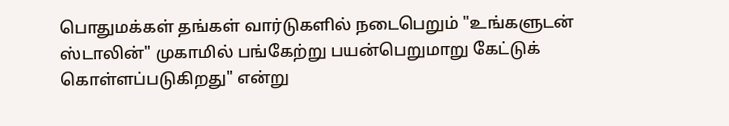பொதுமக்கள் தங்கள் வார்டுகளில் நடைபெறும் "உங்களுடன் ஸ்டாலின்" முகாமில் பங்கேற்று பயன்பெறுமாறு கேட்டுக் கொள்ளப்படுகிறது" என்று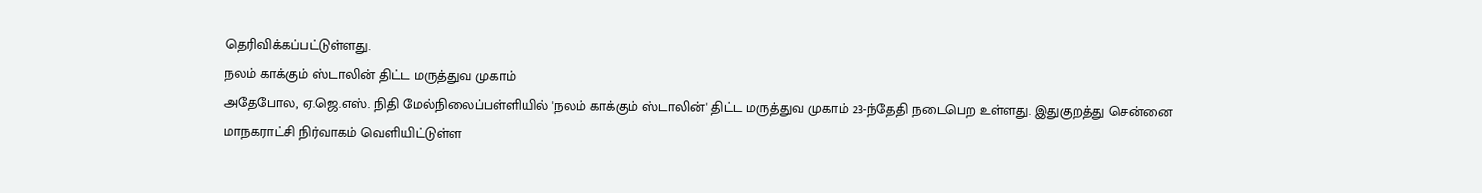தெரிவிக்கப்பட்டுள்ளது.
நலம் காக்கும் ஸ்டாலின் திட்ட மருத்துவ முகாம்
அதேபோல, ஏ.ஜெ.எஸ். நிதி மேல்நிலைப்பள்ளியில் 'நலம் காக்கும் ஸ்டாலின்' திட்ட மருத்துவ முகாம் 23-ந்தேதி நடைபெற உள்ளது. இதுகுறத்து சென்னை மாநகராட்சி நிர்வாகம் வெளியிட்டுள்ள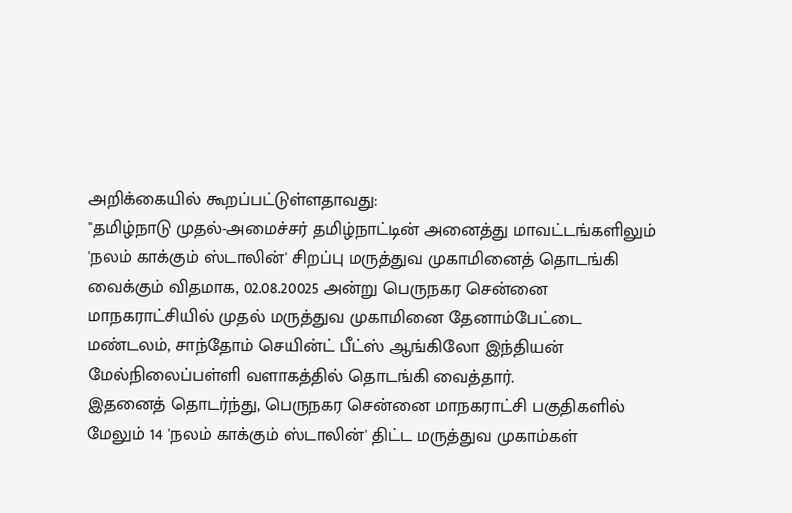அறிக்கையில் கூறப்பட்டுள்ளதாவது:
"தமிழ்நாடு முதல்-அமைச்சர் தமிழ்நாட்டின் அனைத்து மாவட்டங்களிலும் 'நலம் காக்கும் ஸ்டாலின்' சிறப்பு மருத்துவ முகாமினைத் தொடங்கி வைக்கும் விதமாக, 02.08.20025 அன்று பெருநகர சென்னை மாநகராட்சியில் முதல் மருத்துவ முகாமினை தேனாம்பேட்டை மண்டலம், சாந்தோம் செயின்ட் பீட்ஸ் ஆங்கிலோ இந்தியன் மேல்நிலைப்பள்ளி வளாகத்தில் தொடங்கி வைத்தார்.
இதனைத் தொடர்ந்து, பெருநகர சென்னை மாநகராட்சி பகுதிகளில் மேலும் 14 'நலம் காக்கும் ஸ்டாலின்' திட்ட மருத்துவ முகாம்கள்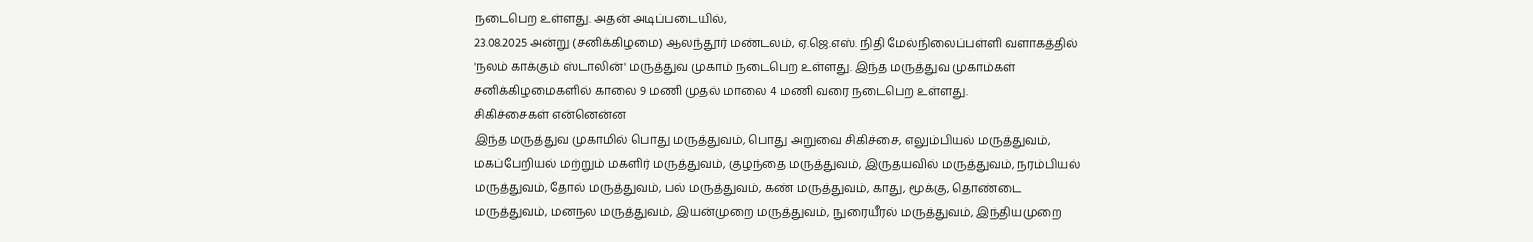நடைபெற உள்ளது. அதன் அடிப்படையில்,
23.08.2025 அன்று (சனிக்கிழமை) ஆலந்தூர் மண்டலம், ஏ.ஜெ.எஸ். நிதி மேல்நிலைப்பள்ளி வளாகத்தில் 'நலம் காக்கும் ஸ்டாலின்' மருத்துவ முகாம் நடைபெற உள்ளது. இந்த மருத்துவ முகாம்கள் சனிக்கிழமைகளில் காலை 9 மணி முதல் மாலை 4 மணி வரை நடைபெற உள்ளது.
சிகிச்சைகள் என்னென்ன
இந்த மருத்துவ முகாமில் பொது மருத்துவம், பொது அறுவை சிகிச்சை, எலும்பியல் மருத்துவம், மகப்பேறியல் மற்றும் மகளிர் மருத்துவம், குழந்தை மருத்துவம், இருதயவில் மருத்துவம், நரம்பியல் மருத்துவம், தோல் மருத்துவம், பல் மருத்துவம், கண் மருத்துவம், காது, மூக்கு, தொண்டை மருத்துவம், மனநல மருத்துவம், இயன்முறை மருத்துவம், நுரையீரல் மருத்துவம், இந்தியமுறை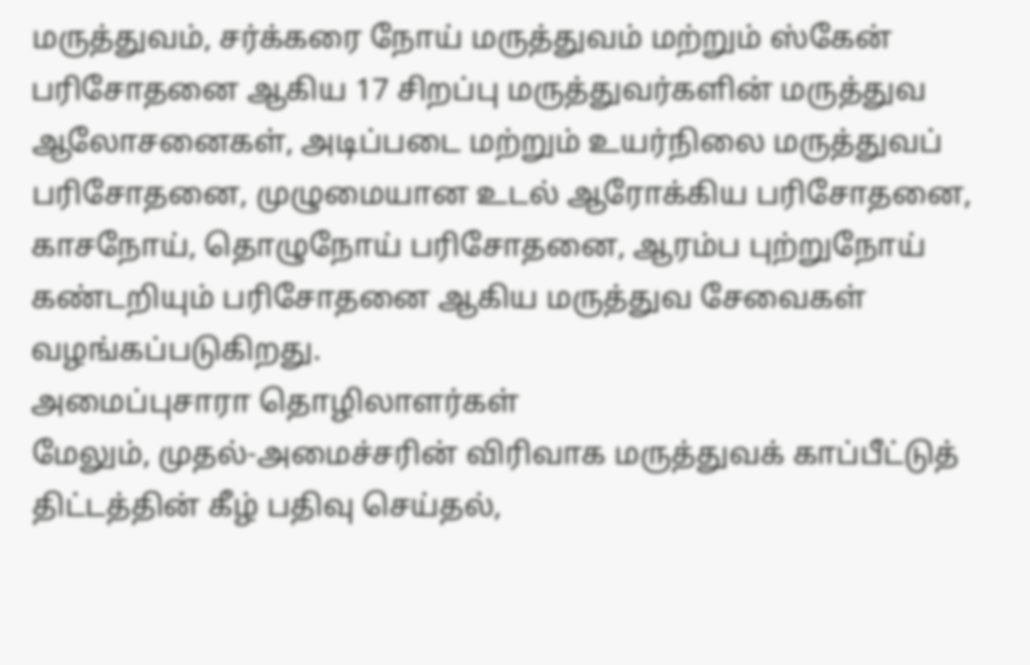மருத்துவம், சர்க்கரை நோய் மருத்துவம் மற்றும் ஸ்கேன் பரிசோதனை ஆகிய 17 சிறப்பு மருத்துவர்களின் மருத்துவ ஆலோசனைகள், அடிப்படை மற்றும் உயர்நிலை மருத்துவப் பரிசோதனை, முழுமையான உடல் ஆரோக்கிய பரிசோதனை, காசநோய், தொழுநோய் பரிசோதனை, ஆரம்ப புற்றுநோய் கண்டறியும் பரிசோதனை ஆகிய மருத்துவ சேவைகள் வழங்கப்படுகிறது.
அமைப்புசாரா தொழிலாளர்கள்
மேலும், முதல்-அமைச்சரின் விரிவாக மருத்துவக் காப்பீட்டுத் திட்டத்தின் கீழ் பதிவு செய்தல்,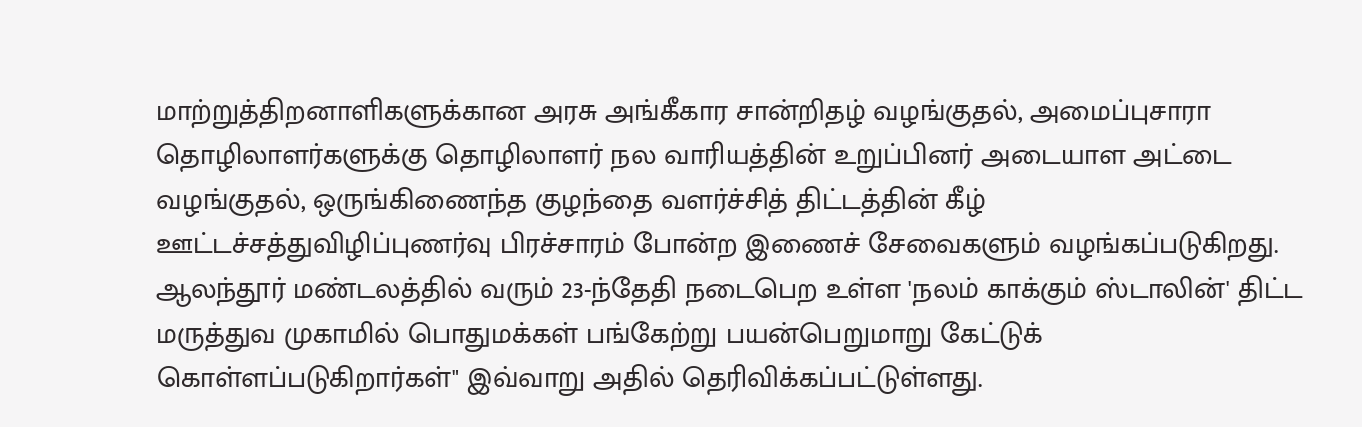மாற்றுத்திறனாளிகளுக்கான அரசு அங்கீகார சான்றிதழ் வழங்குதல், அமைப்புசாரா தொழிலாளர்களுக்கு தொழிலாளர் நல வாரியத்தின் உறுப்பினர் அடையாள அட்டை வழங்குதல், ஒருங்கிணைந்த குழந்தை வளர்ச்சித் திட்டத்தின் கீழ் ஊட்டச்சத்துவிழிப்புணர்வு பிரச்சாரம் போன்ற இணைச் சேவைகளும் வழங்கப்படுகிறது.
ஆலந்தூர் மண்டலத்தில் வரும் 23-ந்தேதி நடைபெற உள்ள 'நலம் காக்கும் ஸ்டாலின்' திட்ட மருத்துவ முகாமில் பொதுமக்கள் பங்கேற்று பயன்பெறுமாறு கேட்டுக் கொள்ளப்படுகிறார்கள்" இவ்வாறு அதில் தெரிவிக்கப்பட்டுள்ளது.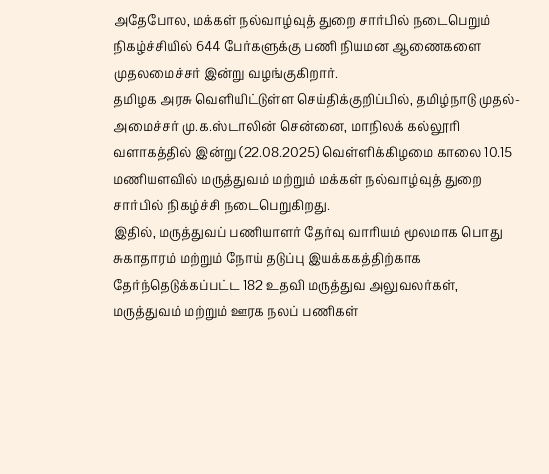அதேபோல, மக்கள் நல்வாழ்வுத் துறை சார்பில் நடைபெறும் நிகழ்ச்சியில் 644 பேர்களுக்கு பணி நியமன ஆணைகளை முதலமைச்சர் இன்று வழங்குகிறார்.
தமிழக அரசு வெளியிட்டுள்ள செய்திக்குறிப்பில், தமிழ்நாடு முதல்-அமைச்சர் மு.க.ஸ்டாலின் சென்னை, மாநிலக் கல்லூரி வளாகத்தில் இன்று (22.08.2025) வெள்ளிக்கிழமை காலை 10.15 மணியளவில் மருத்துவம் மற்றும் மக்கள் நல்வாழ்வுத் துறை சார்பில் நிகழ்ச்சி நடைபெறுகிறது.
இதில், மருத்துவப் பணியாளர் தேர்வு வாரியம் மூலமாக பொது சுகாதாரம் மற்றும் நோய் தடுப்பு இயக்ககத்திற்காக தேர்ந்தெடுக்கப்பட்ட 182 உதவி மருத்துவ அலுவலர்கள், மருத்துவம் மற்றும் ஊரக நலப் பணிகள்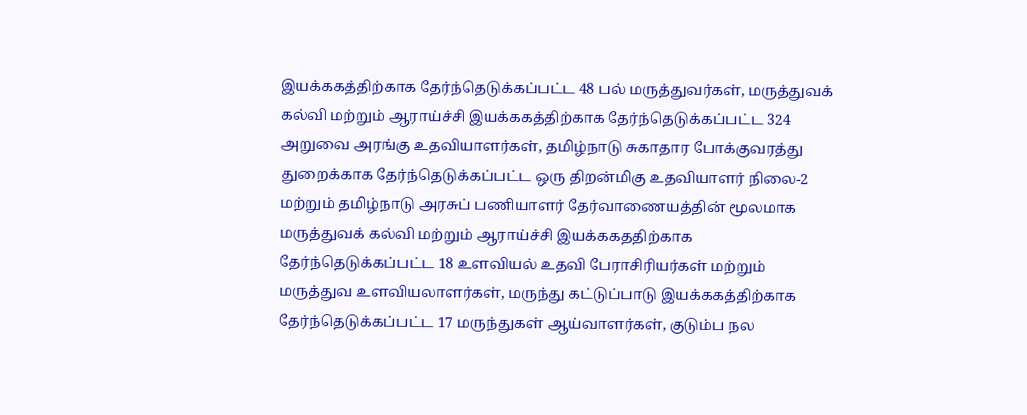இயக்ககத்திற்காக தேர்ந்தெடுக்கப்பட்ட 48 பல் மருத்துவர்கள், மருத்துவக் கல்வி மற்றும் ஆராய்ச்சி இயக்ககத்திற்காக தேர்ந்தெடுக்கப்பட்ட 324 அறுவை அரங்கு உதவியாளர்கள், தமிழ்நாடு சுகாதார போக்குவரத்து துறைக்காக தேர்ந்தெடுக்கப்பட்ட ஒரு திறன்மிகு உதவியாளர் நிலை-2 மற்றும் தமிழ்நாடு அரசுப் பணியாளர் தேர்வாணையத்தின் மூலமாக மருத்துவக் கல்வி மற்றும் ஆராய்ச்சி இயக்ககததிற்காக தேர்ந்தெடுக்கப்பட்ட 18 உளவியல் உதவி பேராசிரியர்கள் மற்றும் மருத்துவ உளவியலாளர்கள், மருந்து கட்டுப்பாடு இயக்ககத்திற்காக தேர்ந்தெடுக்கப்பட்ட 17 மருந்துகள் ஆய்வாளர்கள், குடும்ப நல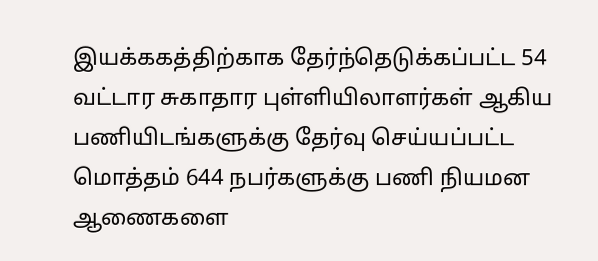இயக்ககத்திற்காக தேர்ந்தெடுக்கப்பட்ட 54 வட்டார சுகாதார புள்ளியிலாளர்கள் ஆகிய பணியிடங்களுக்கு தேர்வு செய்யப்பட்ட மொத்தம் 644 நபர்களுக்கு பணி நியமன ஆணைகளை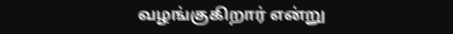வழங்குகிறார் என்று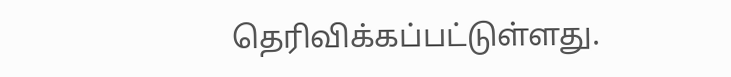தெரிவிக்கப்பட்டுள்ளது.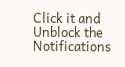Click it and Unblock the Notifications